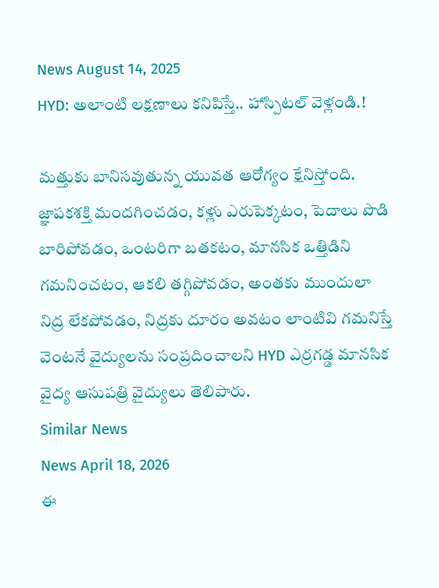News August 14, 2025
HYD: అలాంటి లక్షణాలు కనిపిస్తే.. హాస్పిటల్ వెళ్లండి.!

మత్తుకు బానిసవుతున్న యువత ఆరోగ్యం క్షేనిస్తోంది. జ్ఞాపకశక్తి మందగించడం, కళ్లు ఎరుపెక్కటం, పెదాలు పొడి బారిపోవడం, ఒంటరిగా బతకటం, మానసిక ఒత్తిడిని గమనించటం, ఆకలి తగ్గిపోవడం, అంతకు ముందులా నిద్ర లేకపోవడం, నిద్రకు దూరం అవటం లాంటివి గమనిస్తే వెంటనే వైద్యులను సంప్రదించాలని HYD ఎర్రగడ్డ మానసిక వైద్య ఆసుపత్రి వైద్యులు తెలిపారు.
Similar News
News April 18, 2026
ఈ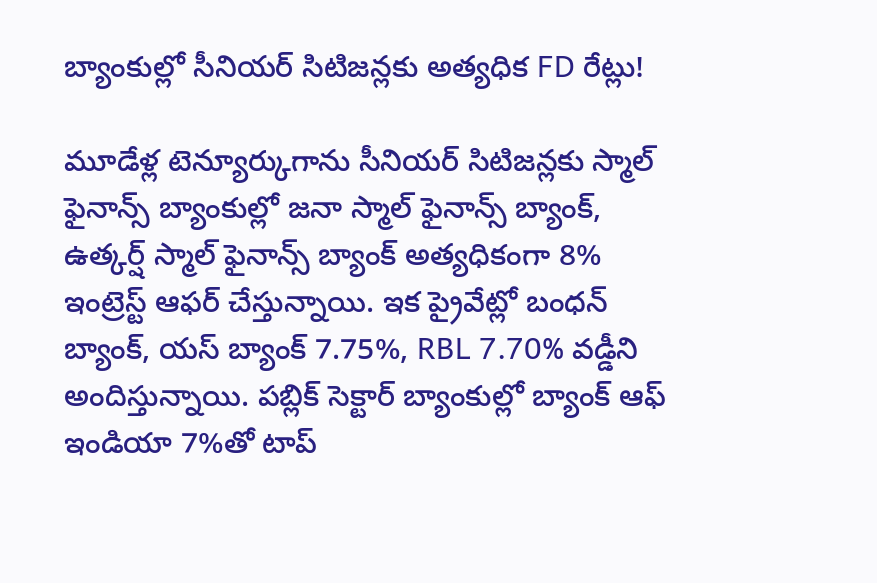బ్యాంకుల్లో సీనియర్ సిటిజన్లకు అత్యధిక FD రేట్లు!

మూడేళ్ల టెన్యూర్కుగాను సీనియర్ సిటిజన్లకు స్మాల్ ఫైనాన్స్ బ్యాంకుల్లో జనా స్మాల్ ఫైనాన్స్ బ్యాంక్, ఉత్కర్ష్ స్మాల్ ఫైనాన్స్ బ్యాంక్ అత్యధికంగా 8% ఇంట్రెస్ట్ ఆఫర్ చేస్తున్నాయి. ఇక ప్రైవేట్లో బంధన్ బ్యాంక్, యస్ బ్యాంక్ 7.75%, RBL 7.70% వడ్డీని అందిస్తున్నాయి. పబ్లిక్ సెక్టార్ బ్యాంకుల్లో బ్యాంక్ ఆఫ్ ఇండియా 7%తో టాప్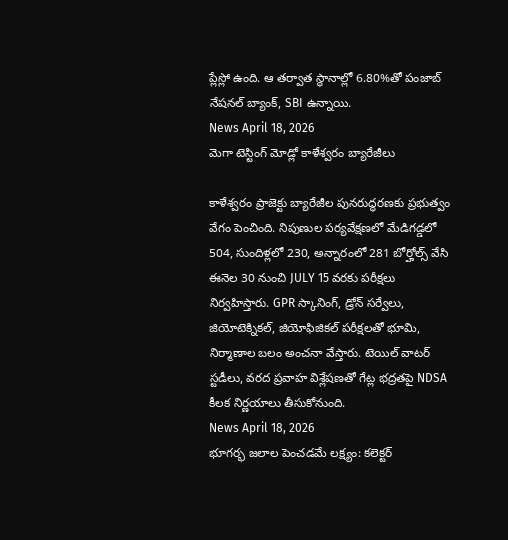ప్లేస్లో ఉంది. ఆ తర్వాత స్థానాల్లో 6.80%తో పంజాబ్ నేషనల్ బ్యాంక్, SBI ఉన్నాయి.
News April 18, 2026
మెగా టెస్టింగ్ మోడ్లో కాళేశ్వరం బ్యారేజీలు

కాళేశ్వరం ప్రాజెక్టు బ్యారేజీల పునరుద్ధరణకు ప్రభుత్వం వేగం పెంచింది. నిపుణుల పర్యవేక్షణలో మేడిగడ్డలో 504, సుందిళ్లలో 230, అన్నారంలో 281 బోర్హోల్స్ వేసి ఈనెల 30 నుంచి JULY 15 వరకు పరీక్షలు నిర్వహిస్తారు. GPR స్కానింగ్, డ్రోన్ సర్వేలు, జియోటెక్నికల్, జియోఫిజికల్ పరీక్షలతో భూమి, నిర్మాణాల బలం అంచనా వేస్తారు. టెయిల్ వాటర్ స్టడీలు, వరద ప్రవాహ విశ్లేషణతో గేట్ల భద్రతపై NDSA కీలక నిర్ణయాలు తీసుకోనుంది.
News April 18, 2026
భూగర్భ జలాల పెంచడమే లక్ష్యం: కలెక్టర్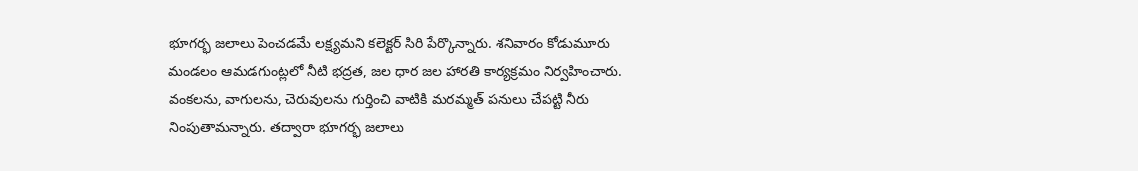భూగర్భ జలాలు పెంచడమే లక్ష్యమని కలెక్టర్ సిరి పేర్కొన్నారు. శనివారం కోడుమూరు మండలం ఆమడగుంట్లలో నీటి భద్రత, జల ధార జల హారతి కార్యక్రమం నిర్వహించారు. వంకలను, వాగులను, చెరువులను గుర్తించి వాటికి మరమ్మత్ పనులు చేపట్టి నీరు నింపుతామన్నారు. తద్వారా భూగర్భ జలాలు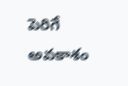పెరిగే అవకాశం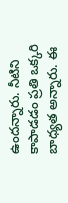ఉందన్నారు. నీటిని కాపాడడం ప్రతి ఒక్కరి బాధ్యత అన్నారు. ఈ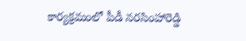కార్యక్రమంలో పీడీ నరసింహారెడ్డి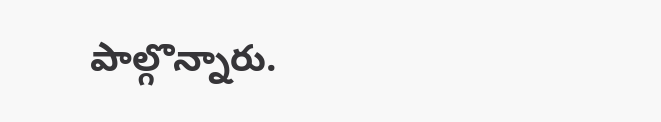పాల్గొన్నారు.